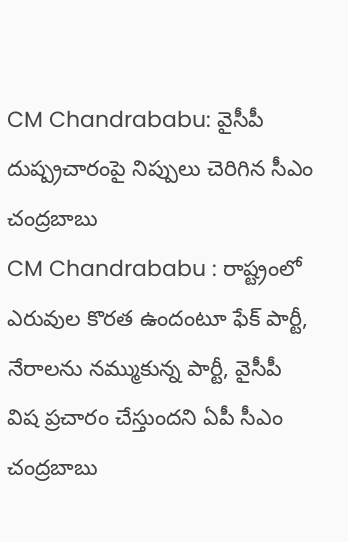CM Chandrababu: వైసీపీ దుష్ప్రచారంపై నిప్పులు చెరిగిన సీఎం చంద్రబాబు
CM Chandrababu : రాష్ట్రంలో ఎరువుల కొరత ఉందంటూ ఫేక్ పార్టీ, నేరాలను నమ్ముకున్న పార్టీ, వైసీపీ విష ప్రచారం చేస్తుందని ఏపీ సీఎం చంద్రబాబు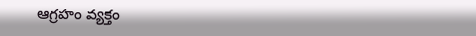ఆగ్రహం వ్యక్తం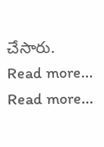చేసారు.
Read more...
Read more...